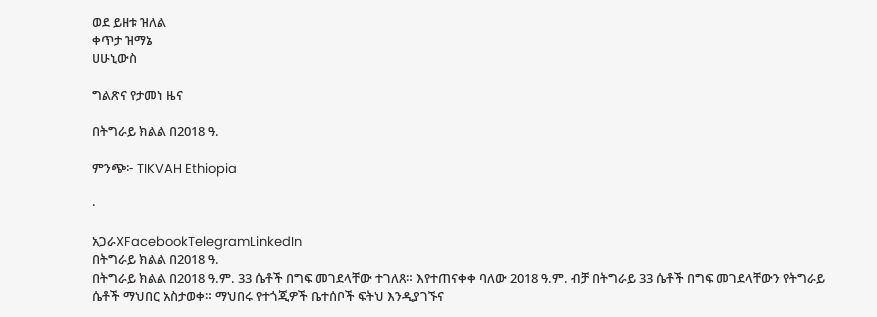ወደ ይዘቱ ዝለል
ቀጥታ ዝማኔ
ሀሁኒውስ

ግልጽና የታመነ ዜና

በትግራይ ክልል በ2018 ዓ.

ምንጭ፦ TIKVAH Ethiopia

·

አጋራXFacebookTelegramLinkedIn
በትግራይ ክልል በ2018 ዓ.
በትግራይ ክልል በ2018 ዓ.ም. 33 ሴቶች በግፍ መገደላቸው ተገለጸ። እየተጠናቀቀ ባለው 2018 ዓ.ም. ብቻ በትግራይ 33 ሴቶች በግፍ መገደላቸውን የትግራይ ሴቶች ማህበር አስታወቀ። ማህበሩ የተጎጂዎች ቤተሰቦች ፍትህ እንዲያገኙና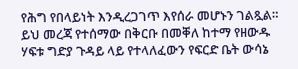የሕግ የበላይነት እንዲረጋገጥ እየሰራ መሆኑን ገልጿል። ይህ መረጃ የተሰማው በቅርቡ በመቐለ ከተማ የዘውዱ ሃፍቱ ግድያ ጉዳይ ላይ የተላለፈውን የፍርድ ቤት ውሳኔ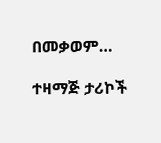በመቃወም…

ተዛማጅ ታሪኮች